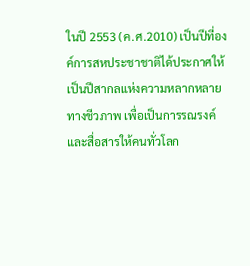ในปี 2553 (ค.ศ.2010) เป็นปีที่องค์การสหประชาชาติได้ประกาศให้เป็นปีสากลแห่งความหลากหลายทางชีวภาพ เพื่อเป็นการรณรงค์และสื่อสารให้คนทั่วโลก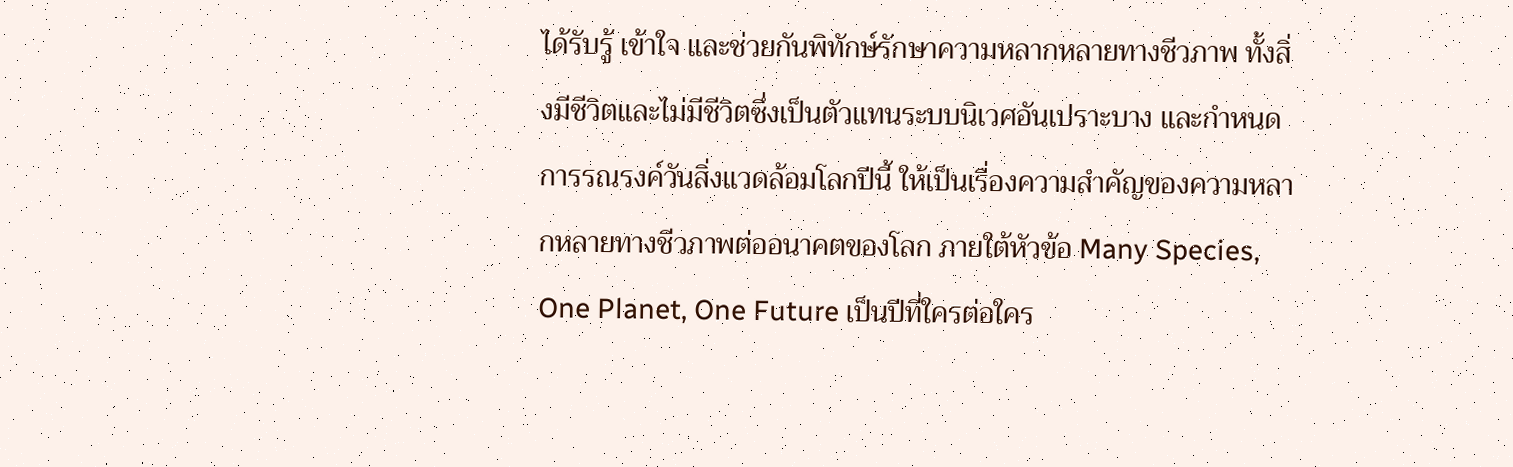ได้รับรู้ เข้าใจ และช่วยกันพิทักษ์รักษาความหลากหลายทางชีวภาพ ทั้งสิ่งมีชีวิตและไม่มีชีวิตซึ่งเป็นตัวแทนระบบนิเวศอันเปราะบาง และกำหนดการรณรงค์วันสิ่งแวดล้อมโลกปีนี้ ให้เป็นเรื่องความสำคัญของความหลากหลายทางชีวภาพต่ออนาคตของโลก ภายใต้หัวข้อ Many Species, One Planet, One Future เป็นปีที่ใครต่อใคร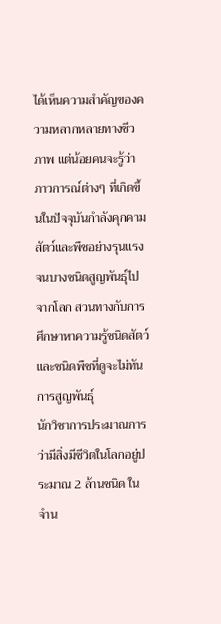ได้เห็นความสำคัญของความหลากหลายทางชีวภาพ แต่น้อยคนจะรู้ว่าภาวการณ์ต่างๆ ที่เกิดขึ้นในปัจจุบันกำลังคุกคามสัตว์และพืชอย่างรุนแรงจนบางชนิดสูญพันธุ์ไปจากโลก สวนทางกับการศึกษาหาความรู้ชนิดสัตว์และชนิดพืชที่ดูจะไม่ทันการสูญพันธุ์
นักวิชาการประมาณการว่ามีสิ่งมีชีวิตในโลกอยู่ประมาณ 2 ล้านชนิด ในจำน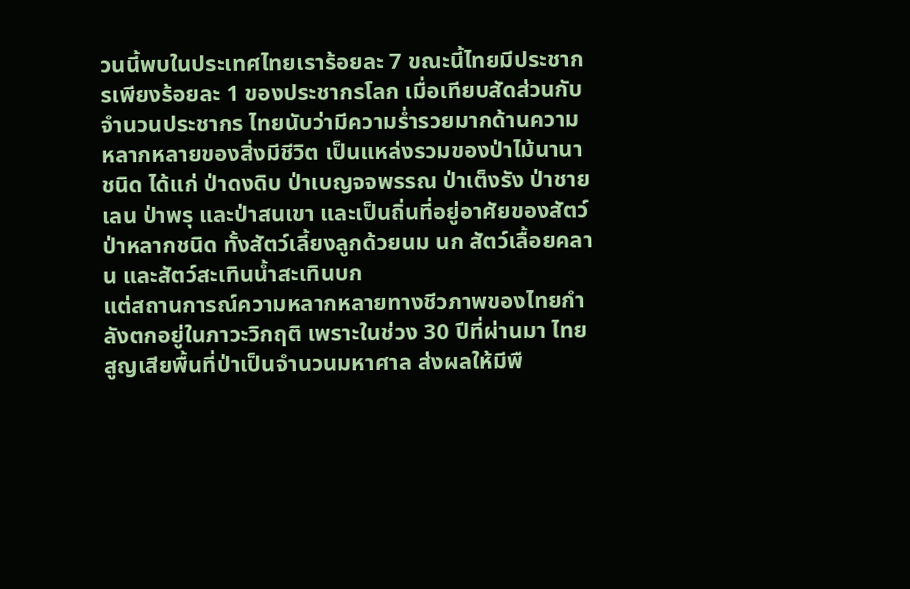วนนี้พบในประเทศไทยเราร้อยละ 7 ขณะนี้ไทยมีประชากรเพียงร้อยละ 1 ของประชากรโลก เมื่อเทียบสัดส่วนกับจำนวนประชากร ไทยนับว่ามีความร่ำรวยมากด้านความหลากหลายของสิ่งมีชีวิต เป็นแหล่งรวมของป่าไม้นานาชนิด ได้แก่ ป่าดงดิบ ป่าเบญจจพรรณ ป่าเต็งรัง ป่าชายเลน ป่าพรุ และป่าสนเขา และเป็นถิ่นที่อยู่อาศัยของสัตว์ป่าหลากชนิด ทั้งสัตว์เลี้ยงลูกด้วยนม นก สัตว์เลื้อยคลาน และสัตว์สะเทินน้ำสะเทินบก
แต่สถานการณ์ความหลากหลายทางชีวภาพของไทยกำลังตกอยู่ในภาวะวิกฤติ เพราะในช่วง 30 ปีที่ผ่านมา ไทยสูญเสียพื้นที่ป่าเป็นจำนวนมหาศาล ส่งผลให้มีพื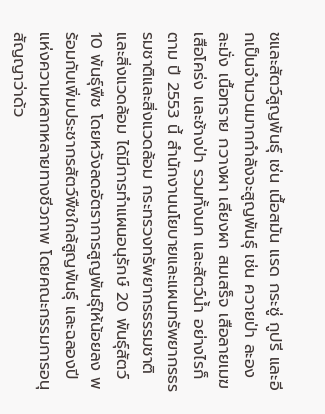ชและสัตว์สูญพันธุ์ เช่น เนื้อสมัน แรด กระซู่ กูปรี และอีกเป็นจำนวนมากกำลังจะสูญพันธุ์ เช่น ควายป่า ละอง ละมั่ง เนื้อทราย กวางผา เลียงผา สมเสร็จ เสือลายเมฆ เสือโคร่ง และช้างป่า รวมทั้งนก และสัตว์น้ำ อย่างไรก็ตาม ปี 2553 นี้ สำนักงานนโยบายและแผนทรัพยากรธรรมชาติและสิ่งแวดล้อม กระทรวงทรัพยากรธรรมชาติและสิ่งแวดล้อม ได้มีการทำแผนอนุรักษ์ 20 พันธุ์สัตว์ 10 พันธุ์พืช โดยหวังลดอัตราการสูญพันธุ์ให้น้อยลง พร้อมกับเพิ่มประชากรสัตว์พืชใกล้สูญพันธุ์ และฉลองปีแห่งความหลากหลายทางชีวภาพ โดยคณะกรรมการอนุสัญญาว่าด้ว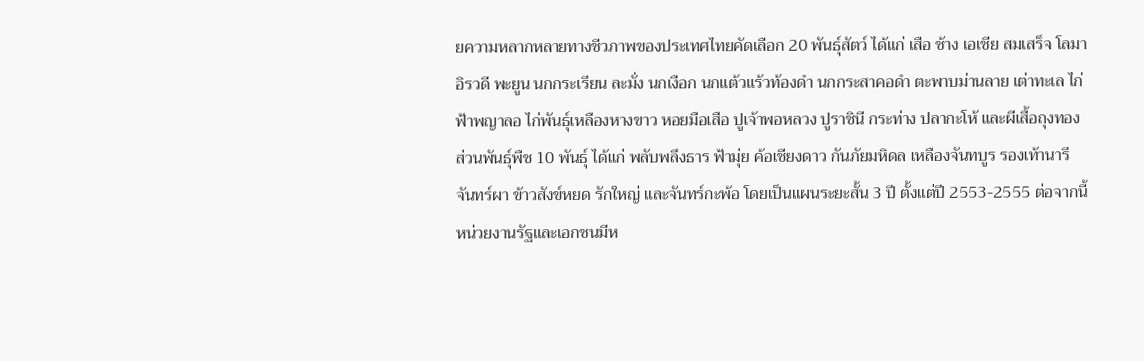ยความหลากหลายทางชีวภาพของประเทศไทยคัดเลือก 20 พันธุ์สัตว์ ได้แก่ เสือ ช้าง เอเชีย สมเสร็จ โลมาอิรวดี พะยูน นกกระเรียน ละมั่ง นกเงือก นกแต้วแร้วท้องดำ นกกระสาคอดำ ตะพาบม่านลาย เต่าทะเล ไก่ฟ้าพญาลอ ไก่พันธุ์เหลืองหางขาว หอยมือเสือ ปูเจ้าพอหลวง ปูราชินี กระท่าง ปลากะโห้ และผีเสื้อถุงทอง
ส่วนพันธุ์พืช 10 พันธุ์ ได้แก่ พลับพลึงธาร ฟ้ามุ่ย ค้อเชียงดาว กันภัยมหิดล เหลืองจันทบูร รองเท้านารี จันทร์ผา ข้าวสังข์หยด รักใหญ่ และจันทร์กะพ้อ โดยเป็นแผนระยะสั้น 3 ปี ตั้งแต่ปี 2553-2555 ต่อจากนี้หน่วยงานรัฐและเอกชนมีห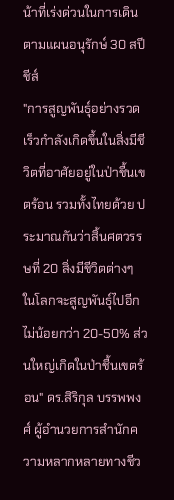น้าที่เร่งด่วนในการเดินตามแผนอนุรักษ์ 30 สปีชีส์
"การสูญพันธุ์อย่างรวดเร็วกำลังเกิดขึ้นในสิ่งมีชีวิตที่อาศัยอยู่ในป่าชื้นเขตร้อน รวมทั้งไทยด้วย ประมาณกันว่าสิ้นศตวรรษที่ 20 สิ่งมีชีวิตต่างๆ ในโลกจะสูญพันธุ์ไปอีกไม่น้อยกว่า 20-50% ส่วนใหญ่เกิดในป่าชื้นเขตร้อน" ดร.สิริกุล บรรพพงศ์ ผู้อำนวยการสำนักความหลากหลายทางชีว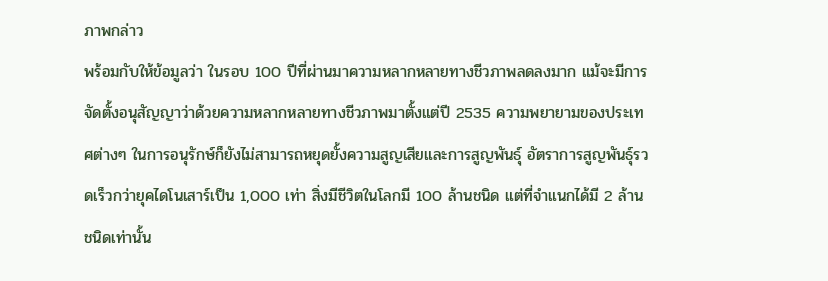ภาพกล่าว
พร้อมกับให้ข้อมูลว่า ในรอบ 100 ปีที่ผ่านมาความหลากหลายทางชีวภาพลดลงมาก แม้จะมีการจัดตั้งอนุสัญญาว่าด้วยความหลากหลายทางชีวภาพมาตั้งแต่ปี 2535 ความพยายามของประเทศต่างๆ ในการอนุรักษ์ก็ยังไม่สามารถหยุดยั้งความสูญเสียและการสูญพันธุ์ อัตราการสูญพันธุ์รวดเร็วกว่ายุคไดโนเสาร์เป็น 1,000 เท่า สิ่งมีชีวิตในโลกมี 100 ล้านชนิด แต่ที่จำแนกได้มี 2 ล้านชนิดเท่านั้น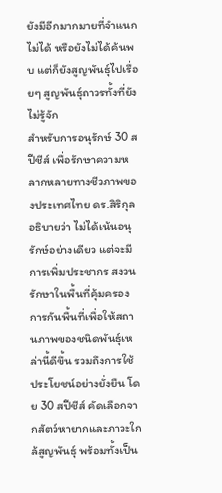ยังมีอีกมากมายที่จำแนกไม่ได้ หรือยังไม่ได้ค้นพบ แต่ก็ยังสูญพันธุ์ไปเรื่อยๆ สูญพันธุ์ถาวรทั้งที่ยังไม่รู้จัก
สำหรับการอนุรักษ์ 30 สปีชีส์ เพื่อรักษาความหลากหลายทางชีวภาพของประเทศไทย ดร.สิริกุลอธิบายว่า ไม่ได้เน้นอนุรักษ์อย่างเดียว แต่จะมีการเพิ่มประชากร สงวนรักษาในพื้นที่คุ้มครอง การกันพื้นที่เพื่อให้สถานภาพของชนิดพันธุ์เหล่านี้ดีขึ้น รวมถึงการใช้ประโยชน์อย่างยั่งยืน โดย 30 สปีชีส์ คัดเลือกจากสัตว์หายากและภาวะใกล้สูญพันธุ์ พร้อมทั้งเป็น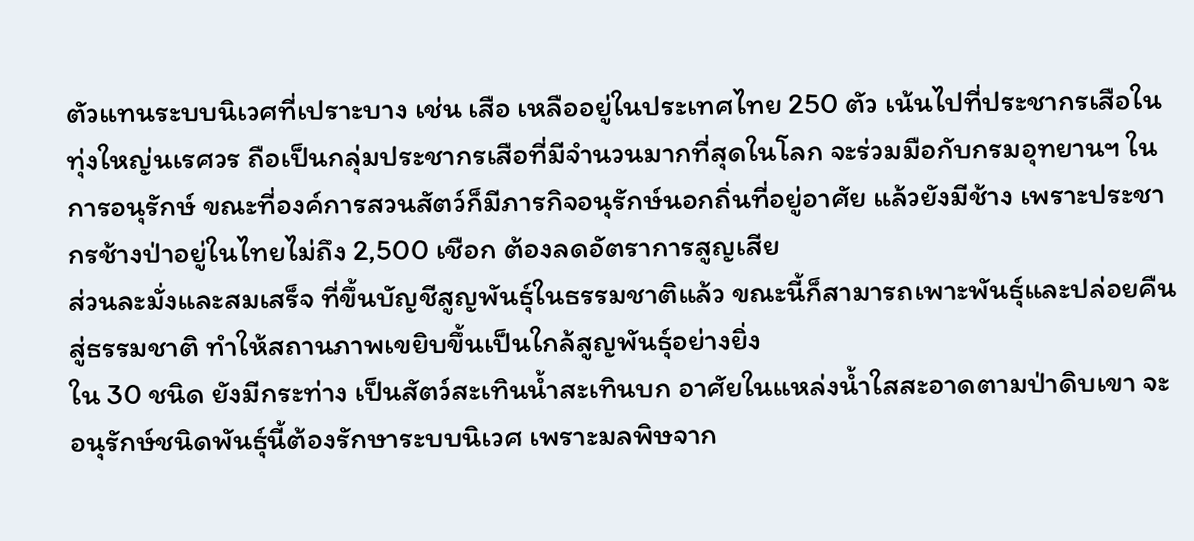ตัวแทนระบบนิเวศที่เปราะบาง เช่น เสือ เหลืออยู่ในประเทศไทย 250 ตัว เน้นไปที่ประชากรเสือในทุ่งใหญ่นเรศวร ถือเป็นกลุ่มประชากรเสือที่มีจำนวนมากที่สุดในโลก จะร่วมมือกับกรมอุทยานฯ ในการอนุรักษ์ ขณะที่องค์การสวนสัตว์ก็มีภารกิจอนุรักษ์นอกถิ่นที่อยู่อาศัย แล้วยังมีช้าง เพราะประชากรช้างป่าอยู่ในไทยไม่ถึง 2,500 เชือก ต้องลดอัตราการสูญเสีย
ส่วนละมั่งและสมเสร็จ ที่ขึ้นบัญชีสูญพันธุ์ในธรรมชาติแล้ว ขณะนี้ก็สามารถเพาะพันธุ์และปล่อยคืนสู่ธรรมชาติ ทำให้สถานภาพเขยิบขึ้นเป็นใกล้สูญพันธุ์อย่างยิ่ง
ใน 30 ชนิด ยังมีกระท่าง เป็นสัตว์สะเทินน้ำสะเทินบก อาศัยในแหล่งน้ำใสสะอาดตามป่าดิบเขา จะอนุรักษ์ชนิดพันธุ์นี้ต้องรักษาระบบนิเวศ เพราะมลพิษจาก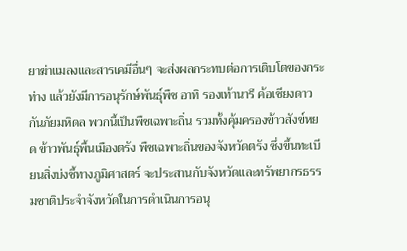ยาฆ่าแมลงและสารเคมีอื่นๆ จะส่งผลกระทบต่อการเติบโตของกระท่าง แล้วยังมีการอนุรักษ์พันธุ์พืช อาทิ รองเท้านารี ค้อเชียงดาว กันภัยมหิดล พวกนี้เป็นพืชเฉพาะถิ่น รวมทั้งคุ้มครองข้าวสังข์หยด ข้าวพันธุ์พื้นเมืองตรัง พืชเฉพาะถิ่นของจังหวัดตรัง ซึ่งขึ้นทะเบียนสิ่งบ่งชี้ทางภูมิศาสตร์ จะประสานกับจังหวัดและทรัพยากรธรรมชาติประจำจังหวัดในการดำเนินการอนุ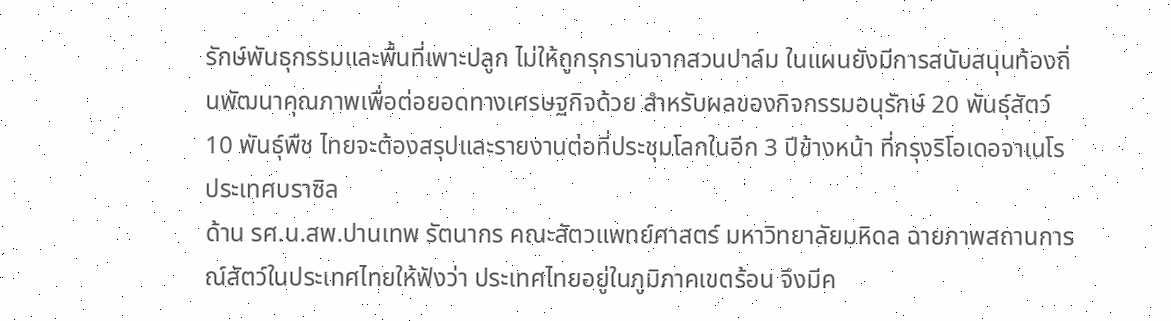รักษ์พันธุกรรมและพื้นที่เพาะปลูก ไม่ให้ถูกรุกรานจากสวนปาล์ม ในแผนยังมีการสนับสนุนท้องถิ่นพัฒนาคุณภาพเพื่อต่อยอดทางเศรษฐกิจด้วย สำหรับผลของกิจกรรมอนุรักษ์ 20 พันธุ์สัตว์ 10 พันธุ์พืช ไทยจะต้องสรุปและรายงานต่อที่ประชุมโลกในอีก 3 ปีข้างหน้า ที่กรุงริโอเดอจาเนโร ประเทศบราซิล
ด้าน รศ.น.สพ.ปานเทพ รัตนากร คณะสัตวแพทย์ศาสตร์ มหาวิทยาลัยมหิดล ฉายภาพสถานการณ์สัตว์ในประเทศไทยให้ฟังว่า ประเทศไทยอยู่ในภูมิภาคเขตร้อน จึงมีค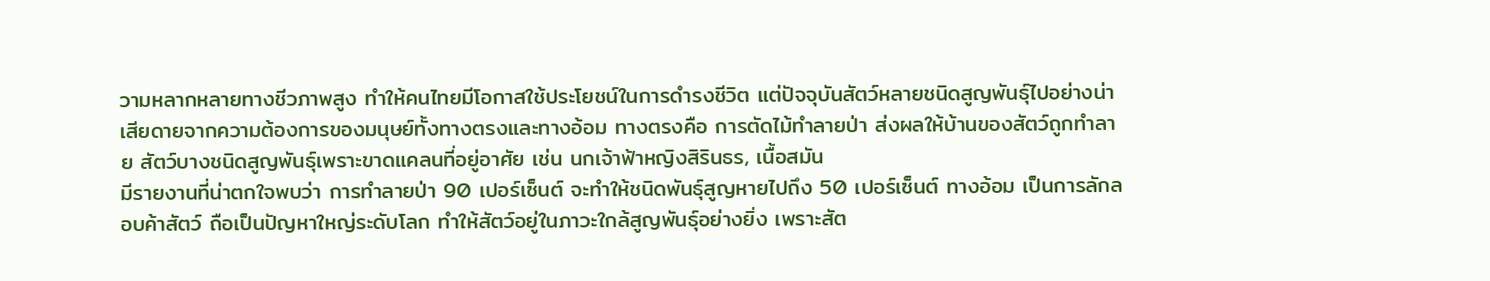วามหลากหลายทางชีวภาพสูง ทำให้คนไทยมีโอกาสใช้ประโยชน์ในการดำรงชีวิต แต่ปัจจุบันสัตว์หลายชนิดสูญพันธุ์ไปอย่างน่าเสียดายจากความต้องการของมนุษย์ทั้งทางตรงและทางอ้อม ทางตรงคือ การตัดไม้ทำลายป่า ส่งผลให้บ้านของสัตว์ถูกทำลาย สัตว์บางชนิดสูญพันธุ์เพราะขาดแคลนที่อยู่อาศัย เช่น นกเจ้าฟ้าหญิงสิรินธร, เนื้อสมัน
มีรายงานที่น่าตกใจพบว่า การทำลายป่า 90 เปอร์เซ็นต์ จะทำให้ชนิดพันธุ์สูญหายไปถึง 50 เปอร์เซ็นต์ ทางอ้อม เป็นการลักลอบค้าสัตว์ ถือเป็นปัญหาใหญ่ระดับโลก ทำให้สัตว์อยู่ในภาวะใกล้สูญพันธุ์อย่างยิ่ง เพราะสัต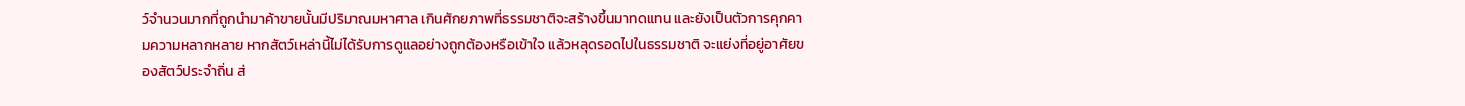ว์จำนวนมากที่ถูกนำมาค้าขายนั้นมีปริมาณมหาศาล เกินศักยภาพที่ธรรมชาติจะสร้างขึ้นมาทดแทน และยังเป็นตัวการคุกคามความหลากหลาย หากสัตว์เหล่านี้ไม่ได้รับการดูแลอย่างถูกต้องหรือเข้าใจ แล้วหลุดรอดไปในธรรมชาติ จะแย่งที่อยู่อาศัยของสัตว์ประจำถิ่น ส่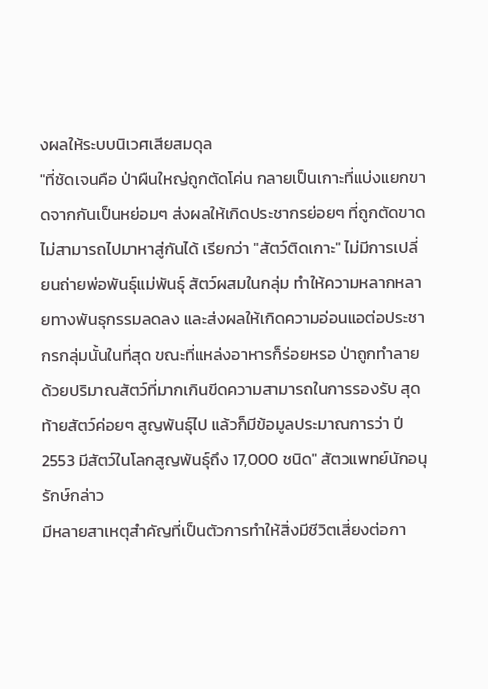งผลให้ระบบนิเวศเสียสมดุล
"ที่ชัดเจนคือ ป่าผืนใหญ่ถูกตัดโค่น กลายเป็นเกาะที่แบ่งแยกขาดจากกันเป็นหย่อมๆ ส่งผลให้เกิดประชากรย่อยๆ ที่ถูกตัดขาดไม่สามารถไปมาหาสู่กันได้ เรียกว่า "สัตว์ติดเกาะ" ไม่มีการเปลี่ยนถ่ายพ่อพันธุ์แม่พันธุ์ สัตว์ผสมในกลุ่ม ทำให้ความหลากหลายทางพันธุกรรมลดลง และส่งผลให้เกิดความอ่อนแอต่อประชากรกลุ่มนั้นในที่สุด ขณะที่แหล่งอาหารก็ร่อยหรอ ป่าถูกทำลายด้วยปริมาณสัตว์ที่มากเกินขีดความสามารถในการรองรับ สุดท้ายสัตว์ค่อยๆ สูญพันธุ์ไป แล้วก็มีข้อมูลประมาณการว่า ปี 2553 มีสัตว์ในโลกสูญพันธุ์ถึง 17,000 ชนิด" สัตวแพทย์นักอนุรักษ์กล่าว
มีหลายสาเหตุสำคัญที่เป็นตัวการทำให้สิ่งมีชีวิตเสี่ยงต่อกา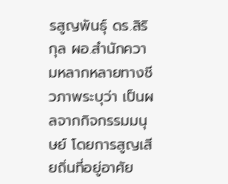รสูญพันธุ์ ดร.สิริกุล ผอ.สำนักความหลากหลายทางชีวภาพระบุว่า เป็นผลจากกิจกรรมมนุษย์ โดยการสูญเสียถิ่นที่อยู่อาศัย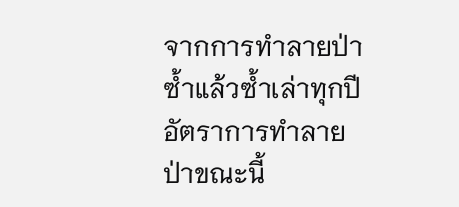จากการทำลายป่าซ้ำแล้วซ้ำเล่าทุกปี อัตราการทำลายป่าขณะนี้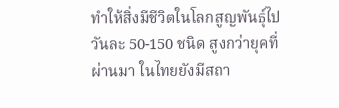ทำให้สิ่งมีชีวิตในโลกสูญพันธุ์ไปวันละ 50-150 ชนิด สูงกว่ายุคที่ผ่านมา ในไทยยังมีสถา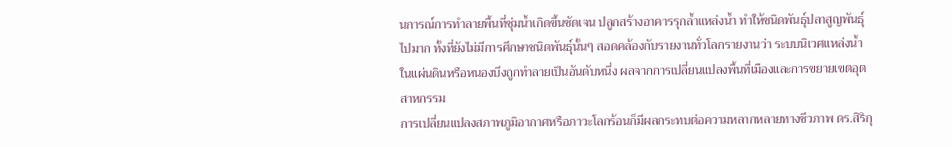นการณ์การทำลายพื้นที่ชุ่มน้ำเกิดขึ้นชัดเจน ปลูกสร้างอาคารรุกล้ำแหล่งน้ำ ทำให้ชนิดพันธุ์ปลาสูญพันธุ์ไปมาก ทั้งที่ยังไม่มีการศึกษาชนิดพันธุ์นั้นๆ สอดคล้องกับรายงานทั่วโลกรายงานว่า ระบบนิเวศแหล่งน้ำในแผ่นดินหรือหนองบึงถูกทำลายเป็นอันดับหนึ่ง ผลจากการเปลี่ยนแปลงพื้นที่เมืองและการขยายเขตอุตสาหกรรม
การเปลี่ยนแปลงสภาพภูมิอากาศหรือภาวะโลกร้อนก็มีผลกระทบต่อความหลากหลายทางชีวภาพ ดร.สิริกุ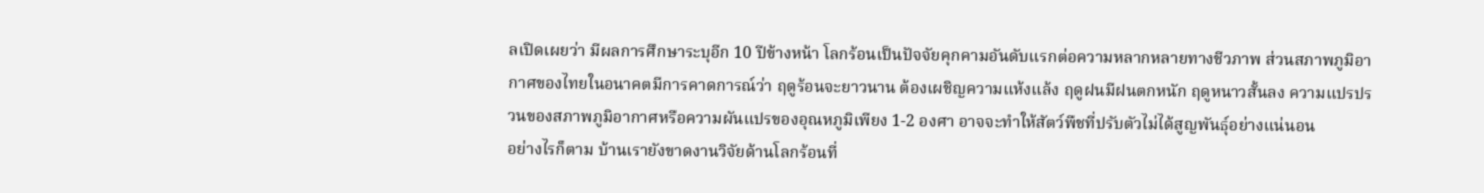ลเปิดเผยว่า มีผลการศึกษาระบุอีก 10 ปีข้างหน้า โลกร้อนเป็นปัจจัยคุกคามอันดับแรกต่อความหลากหลายทางชีวภาพ ส่วนสภาพภูมิอากาศของไทยในอนาคตมีการคาดการณ์ว่า ฤดูร้อนจะยาวนาน ต้องเผชิญความแห้งแล้ง ฤดูฝนมีฝนตกหนัก ฤดูหนาวสั้นลง ความแปรปรวนของสภาพภูมิอากาศหรือความผันแปรของอุณหภูมิเพียง 1-2 องศา อาจจะทำให้สัตว์พืชที่ปรับตัวไม่ได้สูญพันธุ์อย่างแน่นอน
อย่างไรก็ตาม บ้านเรายังขาดงานวิจัยด้านโลกร้อนที่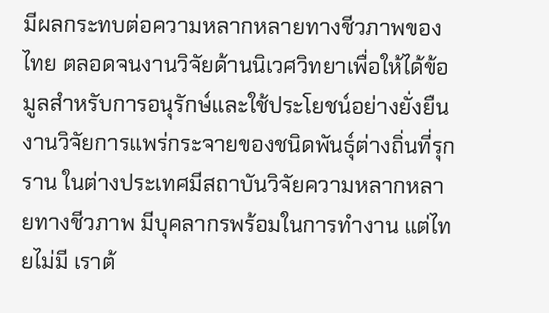มีผลกระทบต่อความหลากหลายทางชีวภาพของไทย ตลอดจนงานวิจัยด้านนิเวศวิทยาเพื่อให้ได้ข้อมูลสำหรับการอนุรักษ์และใช้ประโยชน์อย่างยั่งยืน งานวิจัยการแพร่กระจายของชนิดพันธุ์ต่างถิ่นที่รุกราน ในต่างประเทศมีสถาบันวิจัยความหลากหลายทางชีวภาพ มีบุคลากรพร้อมในการทำงาน แต่ไทยไม่มี เราต้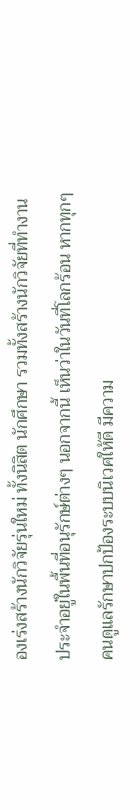องเร่งสร้างนักวิจัยรุ่นใหม่ ทั้งนิสิต นักศึกษา รวมทั้งสร้างนักวิจัยที่ทำงานประจำอยู่ในพื้นที่อนุรักษ์ต่างๆ นอกจากนี้ เห็นว่าในวันที่โลกร้อน หากทุกๆ คนดูแลรักษาปกป้องระบบนิเวศให้ดี มีความ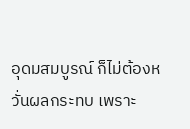อุดมสมบูรณ์ ก็ไม่ต้องหวั่นผลกระทบ เพราะ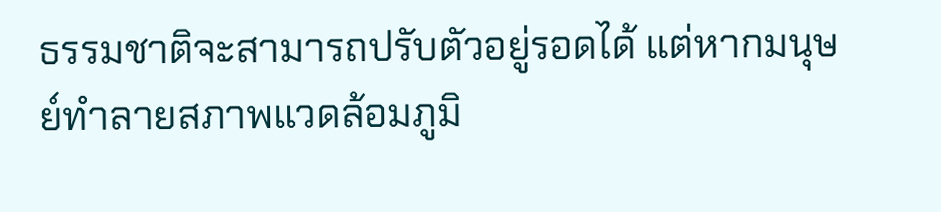ธรรมชาติจะสามารถปรับตัวอยู่รอดได้ แต่หากมนุษย์ทำลายสภาพแวดล้อมภูมิ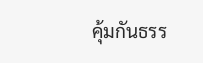คุ้มกันธรร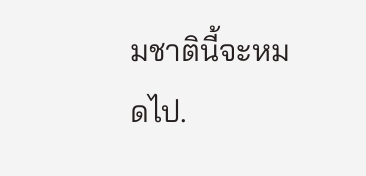มชาตินี้จะหมดไป.